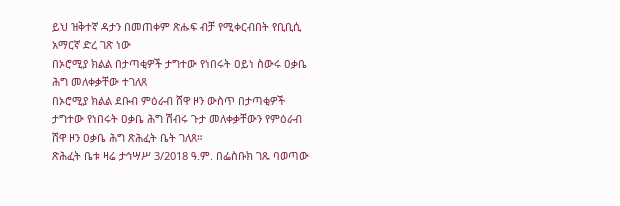ይህ ዝቅተኛ ዳታን በመጠቀም ጽሑፍ ብቻ የሚቀርብበት የቢቢሲ አማርኛ ድረ ገጽ ነው
በኦሮሚያ ክልል በታጣቂዎች ታግተው የነበሩት ዐይነ ስውሩ ዐቃቤ ሕግ መለቀቃቸው ተገለጸ
በኦሮሚያ ክልል ደቡብ ምዕራብ ሸዋ ዞን ውስጥ በታጣቂዎች ታግተው የነበሩት ዐቃቤ ሕግ ሽብሩ ጉታ መለቀቃቸውን የምዕራብ ሸዋ ዞን ዐቃቤ ሕግ ጽሕፈት ቤት ገለጸ።
ጽሕፈት ቤቱ ዛሬ ታኅሣሥ 3/2018 ዓ.ም. በፌስቡክ ገጹ ባወጣው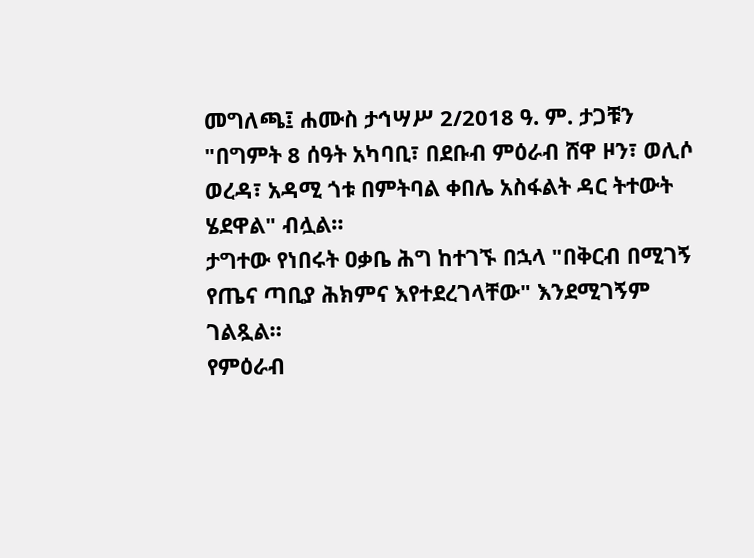መግለጫ፤ ሐሙስ ታኅሣሥ 2/2018 ዓ. ም. ታጋቹን "በግምት 8 ሰዓት አካባቢ፣ በደቡብ ምዕራብ ሸዋ ዞን፣ ወሊሶ ወረዳ፣ አዳሚ ጎቱ በምትባል ቀበሌ አስፋልት ዳር ትተውት ሄደዋል" ብሏል።
ታግተው የነበሩት ዐቃቤ ሕግ ከተገኙ በኋላ "በቅርብ በሚገኝ የጤና ጣቢያ ሕክምና እየተደረገላቸው" እንደሚገኝም ገልጿል።
የምዕራብ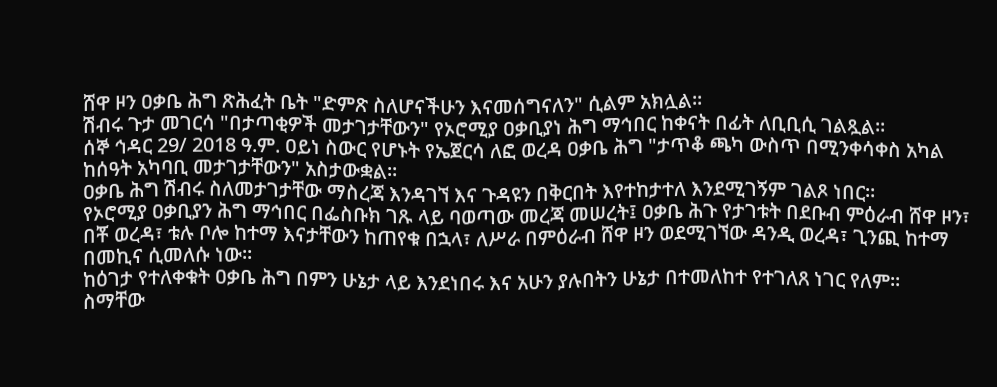ሸዋ ዞን ዐቃቤ ሕግ ጽሕፈት ቤት "ድምጽ ስለሆናችሁን እናመሰግናለን" ሲልም አክሏል።
ሽብሩ ጉታ መገርሳ "በታጣቂዎች መታገታቸውን" የኦሮሚያ ዐቃቢያነ ሕግ ማኅበር ከቀናት በፊት ለቢቢሲ ገልጿል።
ሰኞ ኅዳር 29/ 2018 ዓ.ም. ዐይነ ስውር የሆኑት የኤጀርሳ ለፎ ወረዳ ዐቃቤ ሕግ "ታጥቆ ጫካ ውስጥ በሚንቀሳቀስ አካል ከሰዓት አካባቢ መታገታቸውን" አስታውቋል።
ዐቃቤ ሕግ ሽብሩ ስለመታገታቸው ማስረጃ እንዳገኘ እና ጉዳዩን በቅርበት እየተከታተለ እንደሚገኝም ገልጾ ነበር።
የኦሮሚያ ዐቃቢያን ሕግ ማኅበር በፌስቡክ ገጹ ላይ ባወጣው መረጃ መሠረት፤ ዐቃቤ ሕጉ የታገቱት በደቡብ ምዕራብ ሸዋ ዞን፣ በቾ ወረዳ፣ ቱሉ ቦሎ ከተማ እናታቸውን ከጠየቁ በኋላ፣ ለሥራ በምዕራብ ሸዋ ዞን ወደሚገኘው ዳንዲ ወረዳ፣ ጊንጪ ከተማ በመኪና ሲመለሱ ነው።
ከዕገታ የተለቀቁት ዐቃቤ ሕግ በምን ሁኔታ ላይ እንደነበሩ እና አሁን ያሉበትን ሁኔታ በተመለከተ የተገለጸ ነገር የለም።
ስማቸው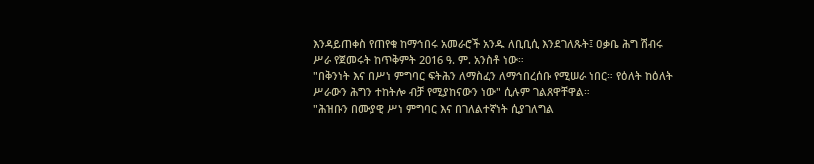እንዳይጠቀስ የጠየቁ ከማኅበሩ አመራሮች አንዱ ለቢቢሲ እንደገለጹት፤ ዐቃቤ ሕግ ሽብሩ ሥራ የጀመሩት ከጥቅምት 2016 ዓ. ም. አንስቶ ነው።
"በቅንነት እና በሥነ ምግባር ፍትሕን ለማስፈን ለማኅበረሰቡ የሚሠራ ነበር። የዕለት ከዕለት ሥራውን ሕግን ተከትሎ ብቻ የሚያከናውን ነው" ሲሉም ገልጸዋቸዋል።
"ሕዝቡን በሙያዊ ሥነ ምግባር እና በገለልተኛነት ሲያገለግል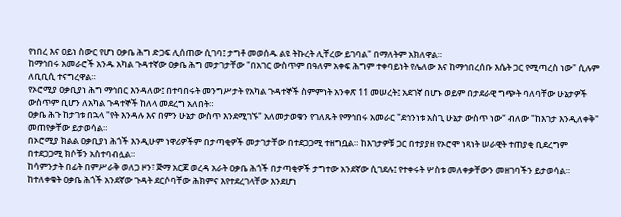የነበረ እና ዐይነ ስውር የሆነ ዐቃቤ ሕግ ድጋፍ ሊሰጠው ሲገባ፤ ታግቶ መወሰዱ ልዩ ትኩረት ሊቸረው ይገባል" በማለትም አክለዋል።
ከማኅበሩ አመራሮች አንዱ አካል ጉዳተኛው ዐቃቤ ሕግ መታገታቸው "በአገር ውስጥም በዓለም አቀፍ ሕግም ተቀባይነት የሌለው እና ከማኅበረሰቡ እሴት ጋር የሚጣረስ ነው" ሲሉም ለቢቢሲ ተናግረዋል።
የኦሮሚያ ዐቃቢያነ ሕግ ማኅበር እንዳለው፤ በተባበሩት መንግሥታት የአካል ጉዳተኞች ስምምነት አንቀጽ 11 መሠረት፤ አደገኛ በሆኑ ወይም በታደራዊ ግጭት ባለባቸው ሁኔታዎች ውስጥም ቢሆን ለአካል ጉዳተኞች ከለላ መደረግ አለበት።
ዐቃቤ ሕጉ ከታገቱ በኋላ "የት እንዳሉ እና በምን ሁኔታ ውስጥ እንደሚገኙ" አለመታወቁን የገለጹት የማኅበሩ አመራር "ደኅንነቱ አስጊ ሁኔታ ውስጥ ነው" ብለው "ከእገታ እንዲለቀቅ" መጠየቃቸው ይታወሳል።
በኦሮሚያ ክልል ዐቃቢያነ ሕጎች እንዲሁም ነዋሪዎችም በታጣቂዎች መታገታቸው በተደጋጋሚ ተዘግቧል። ከእገታዎቹ ጋር በተያያዘ የኦሮሞ ነጻነት ሠራዊት ተጠያቂ ቢደረግም በተደጋጋሚ ክሶቹን አስተባብሏል።
ከሳምንታት በፊት በምሥራቅ ወለጋ ዞን፣ ጅማ አርጆ ወረዳ አራት ዐቃቤ ሕጎች በታጣቂዎች ታግተው አንደኛው ሲገደሉ፤ የተቀሩት ሦስቱ መለቀቃቸውን መዘገባችን ይታወሳል። ከተለቀቁት ዐቃቤ ሕጎች አንደኛው ጉዳት ደርሶባቸው ሕክምና እየተደረገላቸው እንደሆነ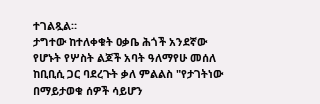ተገልጿል።
ታግተው ከተለቀቁት ዐቃቤ ሕጎች አንደኛው የሆኑት የሦስት ልጆች አባት ዓለማየሁ መሰለ ከቢቢሲ ጋር ባደረጉት ቃለ ምልልስ "የታገትነው በማይታወቁ ሰዎች ሳይሆን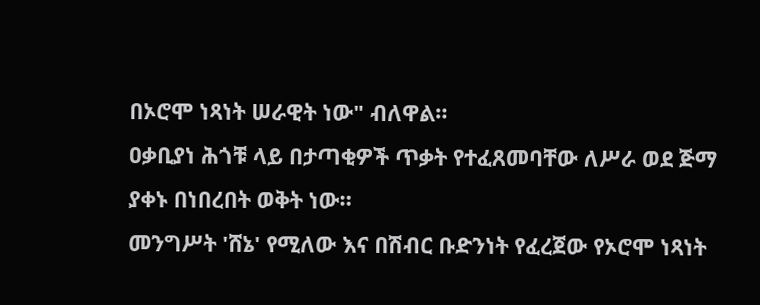በኦሮሞ ነጻነት ሠራዊት ነው" ብለዋል።
ዐቃቢያነ ሕጎቹ ላይ በታጣቂዎች ጥቃት የተፈጸመባቸው ለሥራ ወደ ጅማ ያቀኑ በነበረበት ወቅት ነው።
መንግሥት 'ሸኔ' የሚለው እና በሽብር ቡድንነት የፈረጀው የኦሮሞ ነጻነት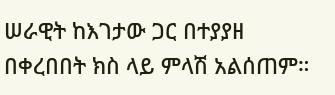ሠራዊት ከእገታው ጋር በተያያዘ በቀረበበት ክስ ላይ ምላሽ አልሰጠም።